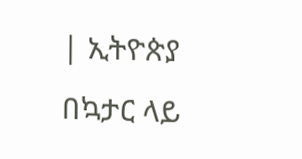| ኢትዮጵያ በኳታር ላይ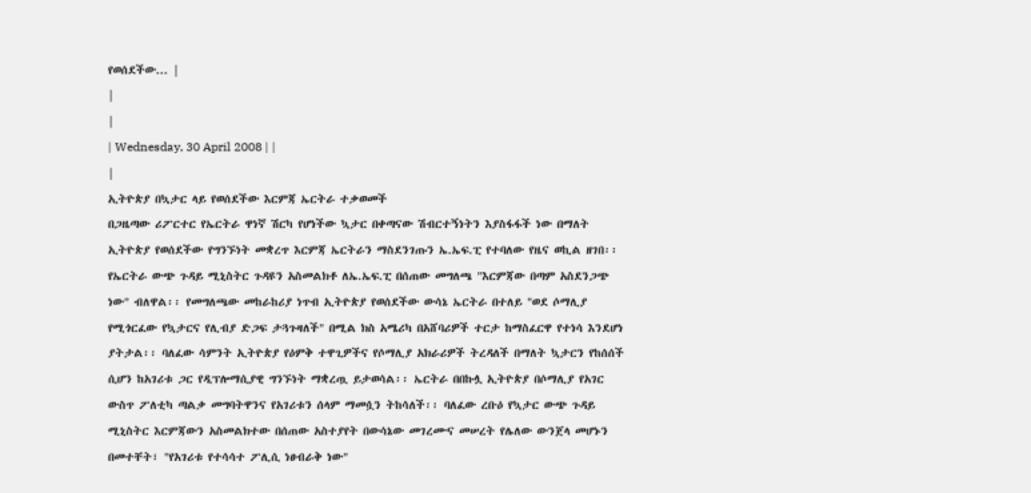የወሰደችው... |
|
|
| Wednesday, 30 April 2008 | |
|
ኢትዮጵያ በኳታር ላይ የወሰደችው እርምጃ ኤርትራ ተቃወመች
በጋዜጣው ሪፖርተር የኤርትራ ዋነኛ ሽርካ የሆነችው ኳታር በቀጣናው ሽብርተኝነትን እያስፋፋች ነው በማለት ኢትዮጵያ የወሰደችው የግንኙነት መቋረጥ እርምጃ ኤርትራን ማስደንገጡን ኤ.ኤፍ.ፒ የተባለው የዜና ወኪል ዘገበ፡፡ የኤርትራ ውጭ ጉዳይ ሚኒስትር ጉዳዩን አስመልክቶ ለኤ.ኤፍ.ፒ በሰጠው መግለጫ "እርምጃው በጣም አስደንጋጭ ነው" ብለዋል፡፡ የመግለጫው መከራከሪያ ነጥብ ኢትዮጵያ የወሰደችው ውሳኔ ኤርትራ በተለይ "ወደ ሶማሊያ የሚጎርፈው የኳታርና የሊብያ ድጋፍ ታጓጉዛለች" በሚል ክስ አሜሪካ በአሸባሪዎች ተርታ ከማስፈርዋ የተነሳ እንደሆነ ያትታል፡፡ ባለፈው ሳምንት ኢትዮጵያ የዕምቅ ተዋጊዎችና የሶማሊያ አክራሪዎች ትረዳለች በማለት ኳታርን የከሰሰች ሲሆን ከአገሪቱ ጋር የዲፕሎማሲያዊ ግንኙነት ማቋረጧ ይታወሳል፡፡ ኤርትራ በበኩሏ ኢትዮጵያ በሶማሊያ የአገር ውስጥ ፖለቲካ ጣልቃ መግባትዋንና የአገሪቱን ሰላም ማመሷን ትከሳለች፡፡ ባለፈው ረቡዕ የኳታር ውጭ ጉዳይ ሚኒስትር እርምጃውን አስመልክተው በሰጠው አስተያየት በውሳኔው መገረሙና መሠረት የሌለው ውንጀላ መሆኑን በመተቸት፣ "የአገሪቱ የተሳሳተ ፖሊሲ ነፀብራቅ ነው"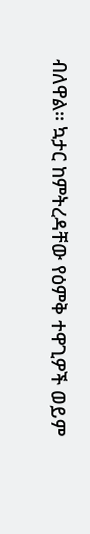ብለዋል፡፡ ኳታር ከምትረዳቸው የዕምቅ ተዋጊዎች ወይም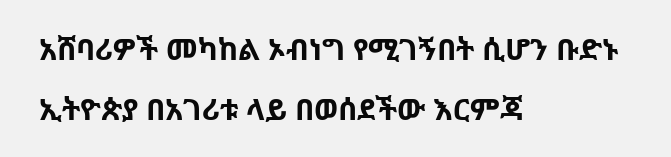አሸባሪዎች መካከል ኦብነግ የሚገኝበት ሲሆን ቡድኑ ኢትዮጵያ በአገሪቱ ላይ በወሰደችው እርምጃ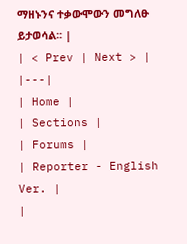ማዘኑንና ተቃውሞውን መግለፁ ይታወሳል፡፡ |
| < Prev | Next > |
|---|
| Home |
| Sections |
| Forums |
| Reporter - English Ver. |
|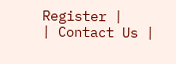Register |
| Contact Us |